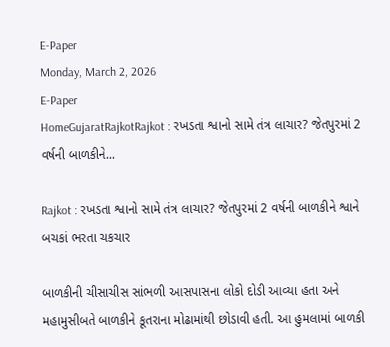E-Paper
Monday, March 2, 2026
E-Paper
HomeGujaratRajkotRajkot : રખડતા શ્વાનો સામે તંત્ર લાચાર? જેતપુરમાં 2 વર્ષની બાળકીને...

Rajkot : રખડતા શ્વાનો સામે તંત્ર લાચાર? જેતપુરમાં 2 વર્ષની બાળકીને શ્વાને બચકાં ભરતા ચકચાર

બાળકીની ચીસાચીસ સાંભળી આસપાસના લોકો દોડી આવ્યા હતા અને મહામુસીબતે બાળકીને કૂતરાના મોઢામાંથી છોડાવી હતી. આ હુમલામાં બાળકી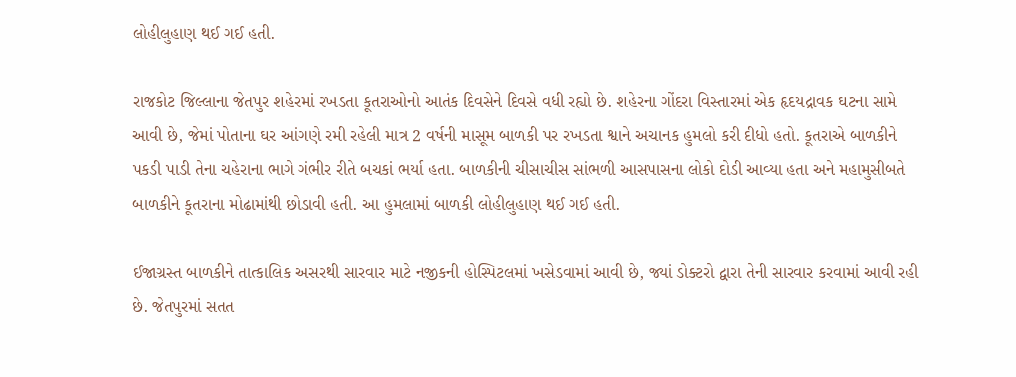લોહીલુહાણ થઈ ગઈ હતી.

રાજકોટ જિલ્લાના જેતપુર શહેરમાં રખડતા કૂતરાઓનો આતંક દિવસેને દિવસે વધી રહ્યો છે. શહેરના ગોંદરા વિસ્તારમાં એક હૃદયદ્રાવક ઘટના સામે આવી છે, જેમાં પોતાના ઘર આંગણે રમી રહેલી માત્ર 2 વર્ષની માસૂમ બાળકી પર રખડતા શ્વાને અચાનક હુમલો કરી દીધો હતો. કૂતરાએ બાળકીને પકડી પાડી તેના ચહેરાના ભાગે ગંભીર રીતે બચકાં ભર્યા હતા. બાળકીની ચીસાચીસ સાંભળી આસપાસના લોકો દોડી આવ્યા હતા અને મહામુસીબતે બાળકીને કૂતરાના મોઢામાંથી છોડાવી હતી. આ હુમલામાં બાળકી લોહીલુહાણ થઈ ગઈ હતી.

ઈજાગ્રસ્ત બાળકીને તાત્કાલિક અસરથી સારવાર માટે નજીકની હોસ્પિટલમાં ખસેડવામાં આવી છે, જ્યાં ડોક્ટરો દ્વારા તેની સારવાર કરવામાં આવી રહી છે. જેતપુરમાં સતત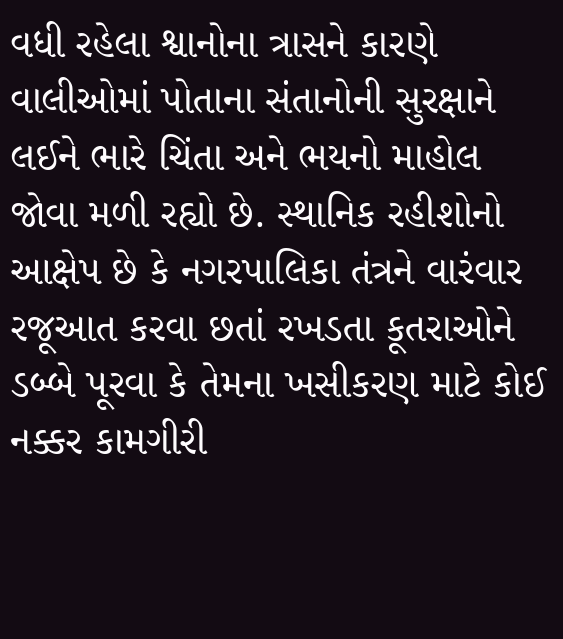વધી રહેલા શ્વાનોના ત્રાસને કારણે વાલીઓમાં પોતાના સંતાનોની સુરક્ષાને લઈને ભારે ચિંતા અને ભયનો માહોલ જોવા મળી રહ્યો છે. સ્થાનિક રહીશોનો આક્ષેપ છે કે નગરપાલિકા તંત્રને વારંવાર રજૂઆત કરવા છતાં રખડતા કૂતરાઓને ડબ્બે પૂરવા કે તેમના ખસીકરણ માટે કોઈ નક્કર કામગીરી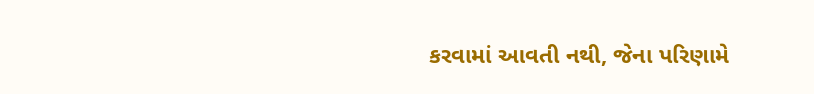કરવામાં આવતી નથી, જેના પરિણામે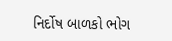નિર્દોષ બાળકો ભોગ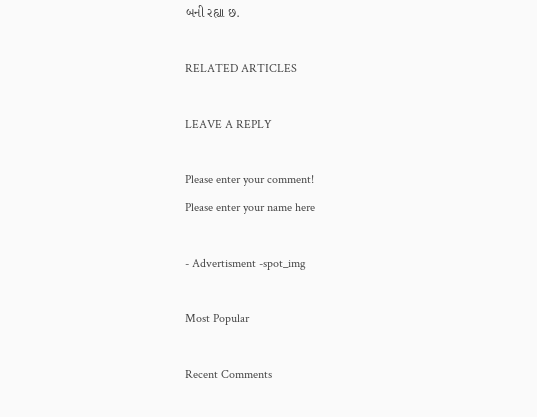બની રહ્યા છ.

RELATED ARTICLES

LEAVE A REPLY

Please enter your comment!
Please enter your name here

- Advertisment -spot_img

Most Popular

Recent Comments